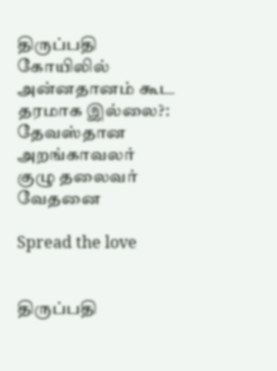திருப்பதி கோயிலில் அன்னதானம் கூட தரமாக இல்லை?: தேவஸ்தான அறங்காவலர் குழு தலைவர் வேதனை

Spread the love


திருப்பதி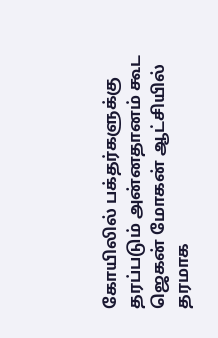கோயிலில் பக்தர்களுக்கு தரப்படும் அன்னதானம் கூட ஜெகன் மோகன் ஆட்சியில் தரமாக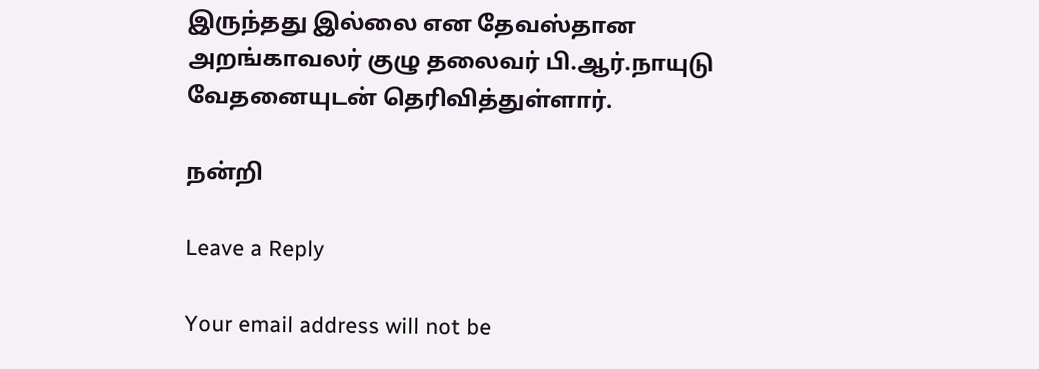இருந்தது இல்லை என தேவஸ்தான அறங்காவலர் குழு தலைவர் பி.ஆர்.நாயுடு வேதனையுடன் தெரிவித்துள்ளார்.

நன்றி

Leave a Reply

Your email address will not be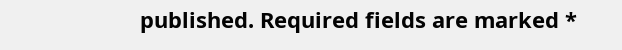published. Required fields are marked *